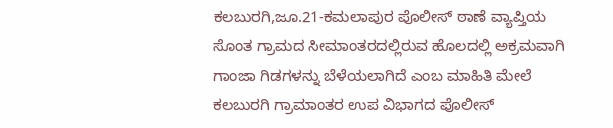ಕಲಬುರಗಿ,ಜೂ.21-ಕಮಲಾಪುರ ಪೊಲೀಸ್ ಠಾಣೆ ವ್ಯಾಪ್ತಿಯ ಸೊಂತ ಗ್ರಾಮದ ಸೀಮಾಂತರದಲ್ಲಿರುವ ಹೊಲದಲ್ಲಿ ಅಕ್ರಮವಾಗಿ ಗಾಂಜಾ ಗಿಡಗಳನ್ನು ಬೆಳೆಯಲಾಗಿದೆ ಎಂಬ ಮಾಹಿತಿ ಮೇಲೆ ಕಲಬುರಗಿ ಗ್ರಾಮಾಂತರ ಉಪ ವಿಭಾಗದ ಪೊಲೀಸ್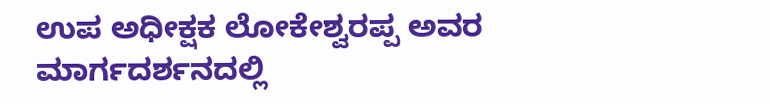ಉಪ ಅಧೀಕ್ಷಕ ಲೋಕೇಶ್ವರಪ್ಪ ಅವರ ಮಾರ್ಗದರ್ಶನದಲ್ಲಿ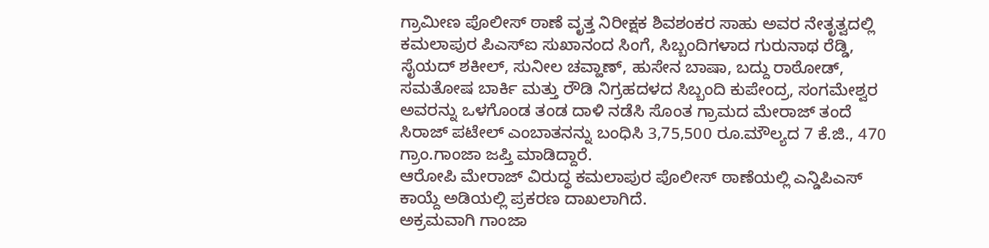ಗ್ರಾಮೀಣ ಪೊಲೀಸ್ ಠಾಣೆ ವೃತ್ತ ನಿರೀಕ್ಷಕ ಶಿವಶಂಕರ ಸಾಹು ಅವರ ನೇತೃತ್ವದಲ್ಲಿ ಕಮಲಾಪುರ ಪಿಎಸ್ಐ ಸುಖಾನಂದ ಸಿಂಗೆ, ಸಿಬ್ಬಂದಿಗಳಾದ ಗುರುನಾಥ ರೆಡ್ಡಿ, ಸೈಯದ್ ಶಕೀಲ್, ಸುನೀಲ ಚವ್ಹಾಣ್, ಹುಸೇನ ಬಾಷಾ, ಬದ್ದು ರಾಠೋಡ್, ಸಮತೋಷ ಬಾರ್ಕಿ ಮತ್ತು ರೌಡಿ ನಿಗ್ರಹದಳದ ಸಿಬ್ಬಂದಿ ಕುಪೇಂದ್ರ, ಸಂಗಮೇಶ್ವರ ಅವರನ್ನು ಒಳಗೊಂಡ ತಂಡ ದಾಳಿ ನಡೆಸಿ ಸೊಂತ ಗ್ರಾಮದ ಮೇರಾಜ್ ತಂದೆ ಸಿರಾಜ್ ಪಟೇಲ್ ಎಂಬಾತನನ್ನು ಬಂಧಿಸಿ 3,75,500 ರೂ.ಮೌಲ್ಯದ 7 ಕೆ.ಜಿ., 470 ಗ್ರಾಂ.ಗಾಂಜಾ ಜಪ್ತಿ ಮಾಡಿದ್ದಾರೆ.
ಆರೋಪಿ ಮೇರಾಜ್ ವಿರುದ್ಧ ಕಮಲಾಪುರ ಪೊಲೀಸ್ ಠಾಣೆಯಲ್ಲಿ ಎನ್ಡಿಪಿಎಸ್ ಕಾಯ್ದೆ ಅಡಿಯಲ್ಲಿ ಪ್ರಕರಣ ದಾಖಲಾಗಿದೆ.
ಅಕ್ರಮವಾಗಿ ಗಾಂಜಾ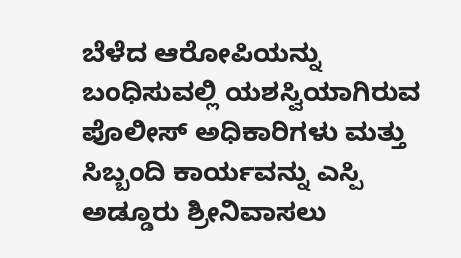ಬೆಳೆದ ಆರೋಪಿಯನ್ನು ಬಂಧಿಸುವಲ್ಲಿ ಯಶಸ್ವಿಯಾಗಿರುವ ಪೊಲೀಸ್ ಅಧಿಕಾರಿಗಳು ಮತ್ತು ಸಿಬ್ಬಂದಿ ಕಾರ್ಯವನ್ನು ಎಸ್ಪಿ ಅಡ್ಡೂರು ಶ್ರೀನಿವಾಸಲು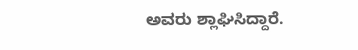ಅವರು ಶ್ಲಾಘಿಸಿದ್ದಾರೆ.